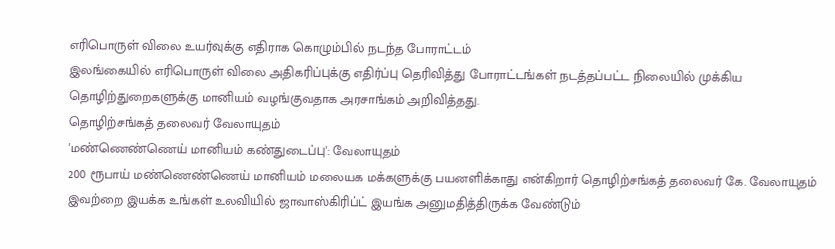எரிபொருள் விலை உயர்வுக்கு எதிராக கொழும்பில் நடந்த போராட்டம்
இலங்கையில் எரிபொருள் விலை அதிகரிப்புக்கு எதிர்ப்பு தெரிவித்து போராட்டங்கள் நடத்தப்பட்ட நிலையில் முக்கிய தொழிற்துறைகளுக்கு மானியம் வழங்குவதாக அரசாங்கம் அறிவித்தது.
தொழிற்சங்கத் தலைவர் வேலாயுதம்
'மண்ணெண்ணெய் மானியம் கண்துடைப்பு': வேலாயுதம்
200 ரூபாய் மண்ணெண்ணெய் மானியம் மலையக மக்களுக்கு பயனளிக்காது என்கிறார் தொழிற்சங்கத் தலைவர் கே. வேலாயுதம்
இவற்றை இயக்க உங்கள் உலவியில் ஜாவாஸ்கிரிப்ட் இயங்க அனுமதித்திருக்க வேண்டும்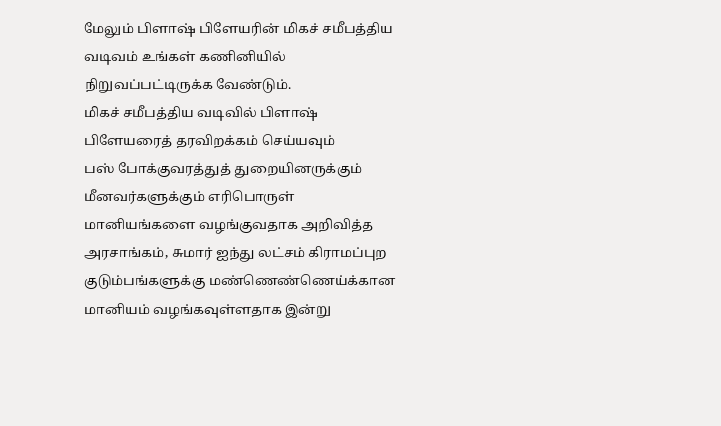மேலும் பிளாஷ் பிளேயரின் மிகச் சமீபத்திய வடிவம் உங்கள் கணினியில் நிறுவப்பட்டிருக்க வேண்டும்.
மிகச் சமீபத்திய வடிவில் பிளாஷ் பிளேயரைத் தரவிறக்கம் செய்யவும்
பஸ் போக்குவரத்துத் துறையினருக்கும் மீனவர்களுக்கும் எரிபொருள் மானியங்களை வழங்குவதாக அறிவித்த அரசாங்கம், சுமார் ஐந்து லட்சம் கிராமப்புற குடும்பங்களுக்கு மண்ணெண்ணெய்க்கான மானியம் வழங்கவுள்ளதாக இன்று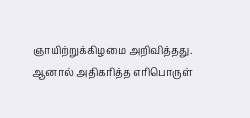ஞாயிற்றுக்கிழமை அறிவித்தது.
ஆனால் அதிகரித்த எரிபொருள்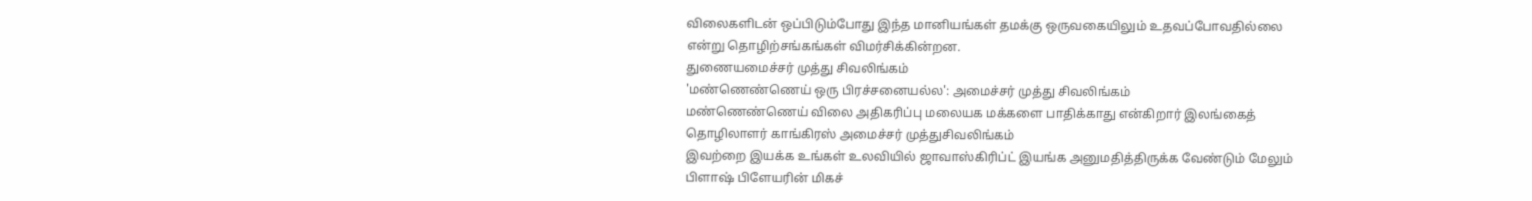விலைகளிடன் ஒப்பிடும்போது இந்த மானியங்கள் தமக்கு ஒருவகையிலும் உதவப்போவதில்லை என்று தொழிற்சங்கங்கள் விமர்சிக்கின்றன.
துணையமைச்சர் முத்து சிவலிங்கம்
'மண்ணெண்ணெய் ஒரு பிரச்சனையல்ல': அமைச்சர் முத்து சிவலிங்கம்
மண்ணெண்ணெய் விலை அதிகரிப்பு மலையக மக்களை பாதிக்காது என்கிறார் இலங்கைத் தொழிலாளர் காங்கிரஸ் அமைச்சர் முத்துசிவலிங்கம்
இவற்றை இயக்க உங்கள் உலவியில் ஜாவாஸ்கிரிப்ட் இயங்க அனுமதித்திருக்க வேண்டும் மேலும் பிளாஷ் பிளேயரின் மிகச்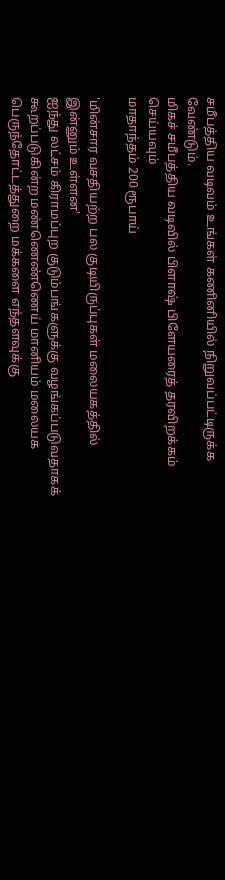சமீபத்திய வடிவம் உங்கள் கணினியில் நிறுவப்பட்டிருக்க வேண்டும்.
மிகச் சமீபத்திய வடிவில் பிளாஷ் பிளேயரைத் தரவிறக்கம் செய்யவும்
மாதாந்தம் 200 ரூபாய்

'மின்சார வசதியற்ற பல குடியிருப்புகள் மலையகத்தில் இன்னும் உள்ளன'
ஐந்து லட்சம் கிராமப்புற குடும்பங்களுக்கு வழங்கப்படுவதாகக் கூறப்படுகின்ற மண்ணெண்ணெய் மானியம் மலையக பெருந்தோட்டத்துறை மக்களை எந்தளவுக்கு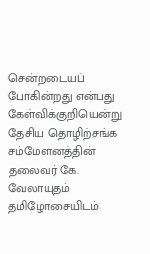சென்றடையப் போகின்றது என்பது கேள்விக்குறியென்று தேசிய தொழிற்சங்க சம்மேளனத்தின் தலைவர் கே. வேலாயுதம் தமிழோசையிடம்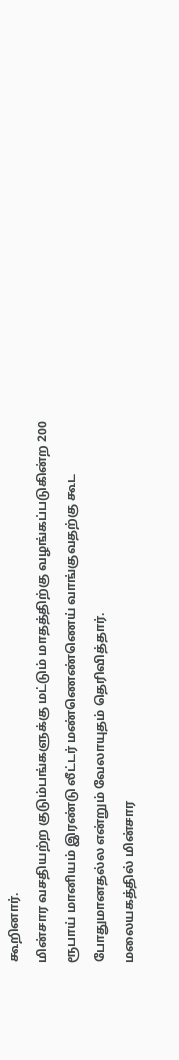கூறினார்.
மின்சார வசதியற்ற குடும்பங்களுக்கு மட்டும் மாதத்திற்கு வழங்கப்படுகின்ற 200 ரூபாய் மானியம் இரண்டு லீட்டர் மண்ணெண்ணெய் வாங்குவதற்கு கூட போதுமானதல்ல என்றும் வேலாயுதம் தெரிவித்தார்.
மலையகத்தில் மின்சார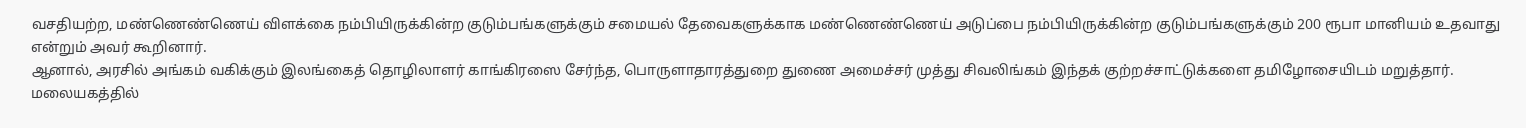வசதியற்ற, மண்ணெண்ணெய் விளக்கை நம்பியிருக்கின்ற குடும்பங்களுக்கும் சமையல் தேவைகளுக்காக மண்ணெண்ணெய் அடுப்பை நம்பியிருக்கின்ற குடும்பங்களுக்கும் 200 ரூபா மானியம் உதவாது என்றும் அவர் கூறினார்.
ஆனால், அரசில் அங்கம் வகிக்கும் இலங்கைத் தொழிலாளர் காங்கிரஸை சேர்ந்த, பொருளாதாரத்துறை துணை அமைச்சர் முத்து சிவலிங்கம் இந்தக் குற்றச்சாட்டுக்களை தமிழோசையிடம் மறுத்தார்.
மலையகத்தில்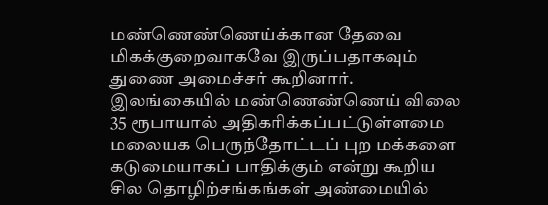மண்ணெண்ணெய்க்கான தேவை மிகக்குறைவாகவே இருப்பதாகவும் துணை அமைச்சர் கூறினார்.
இலங்கையில் மண்ணெண்ணெய் விலை 35 ரூபாயால் அதிகரிக்கப்பட்டுள்ளமை மலையக பெருந்தோட்டப் புற மக்களை கடுமையாகப் பாதிக்கும் என்று கூறிய சில தொழிற்சங்கங்கள் அண்மையில்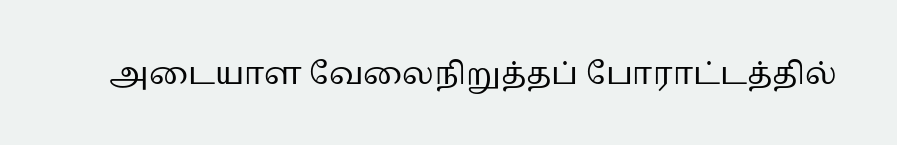அடையாள வேலைநிறுத்தப் போராட்டத்தில்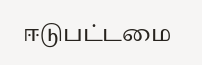ஈடுபட்டமை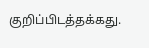குறிப்பிடத்தக்கது.